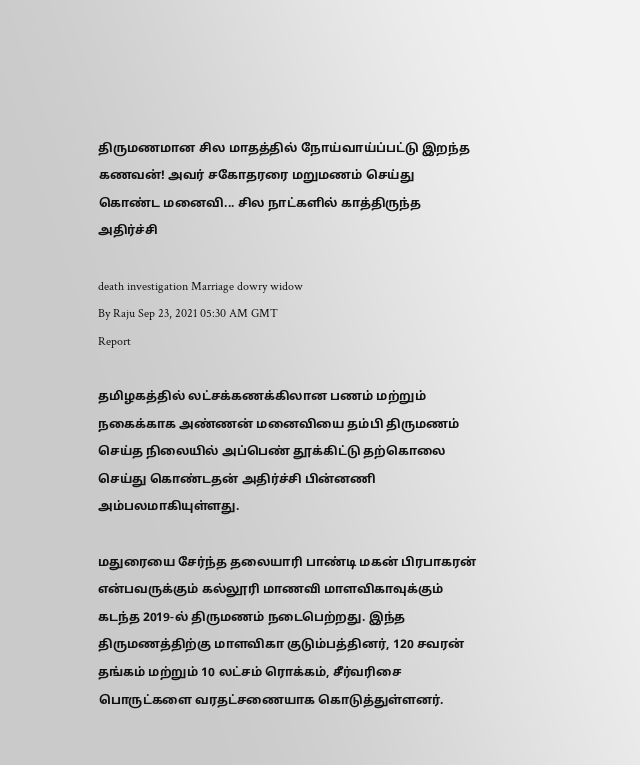திருமணமான சில மாதத்தில் நோய்வாய்ப்பட்டு இறந்த கணவன்! அவர் சகோதரரை மறுமணம் செய்து கொண்ட மனைவி... சில நாட்களில் காத்திருந்த அதிர்ச்சி

death investigation Marriage dowry widow
By Raju Sep 23, 2021 05:30 AM GMT
Report

தமிழகத்தில் லட்சக்கணக்கிலான பணம் மற்றும் நகைக்காக அண்ணன் மனைவியை தம்பி திருமணம் செய்த நிலையில் அப்பெண் தூக்கிட்டு தற்கொலை செய்து கொண்டதன் அதிர்ச்சி பின்னணி அம்பலமாகியுள்ளது.

மதுரையை சேர்ந்த தலையாரி பாண்டி மகன் பிரபாகரன் என்பவருக்கும் கல்லூரி மாணவி மாளவிகாவுக்கும் கடந்த 2019-ல் திருமணம் நடைபெற்றது. இந்த திருமணத்திற்கு மாளவிகா குடும்பத்தினர், 120 சவரன் தங்கம் மற்றும் 10 லட்சம் ரொக்கம், சீர்வரிசை பொருட்களை வரதட்சணையாக கொடுத்துள்ளனர்.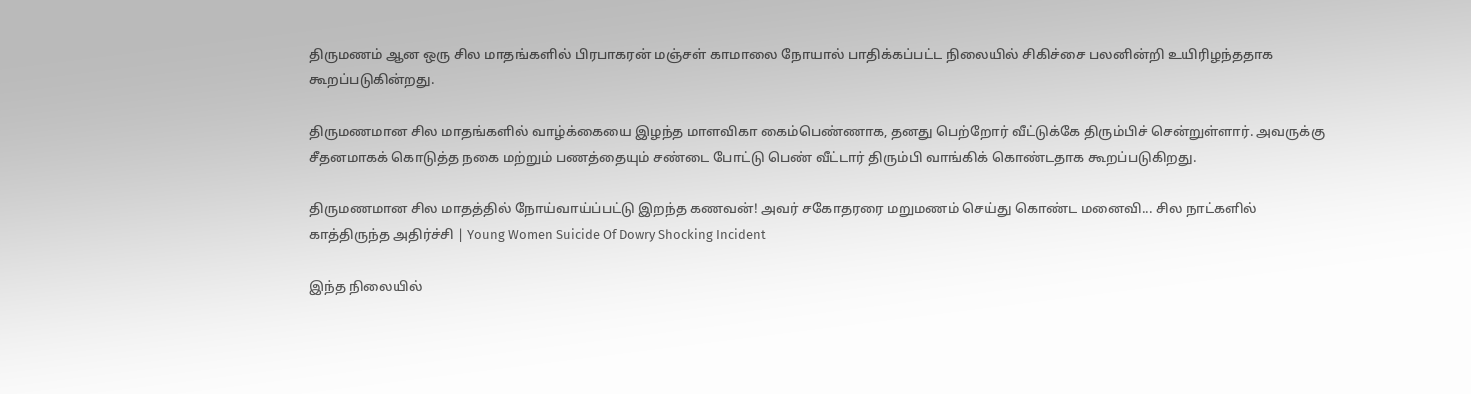திருமணம் ஆன ஒரு சில மாதங்களில் பிரபாகரன் மஞ்சள் காமாலை நோயால் பாதிக்கப்பட்ட நிலையில் சிகிச்சை பலனின்றி உயிரிழந்ததாக கூறப்படுகின்றது.

திருமணமான சில மாதங்களில் வாழ்க்கையை இழந்த மாளவிகா கைம்பெண்ணாக, தனது பெற்றோர் வீட்டுக்கே திரும்பிச் சென்றுள்ளார். அவருக்கு சீதனமாகக் கொடுத்த நகை மற்றும் பணத்தையும் சண்டை போட்டு பெண் வீட்டார் திரும்பி வாங்கிக் கொண்டதாக கூறப்படுகிறது.

திருமணமான சில மாதத்தில் நோய்வாய்ப்பட்டு இறந்த கணவன்! அவர் சகோதரரை மறுமணம் செய்து கொண்ட மனைவி... சில நாட்களில் காத்திருந்த அதிர்ச்சி | Young Women Suicide Of Dowry Shocking Incident

இந்த நிலையில்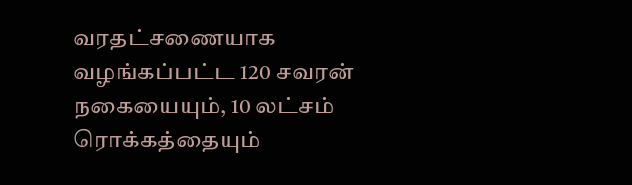வரதட்சணையாக வழங்கப்பட்ட 120 சவரன் நகையையும், 10 லட்சம் ரொக்கத்தையும்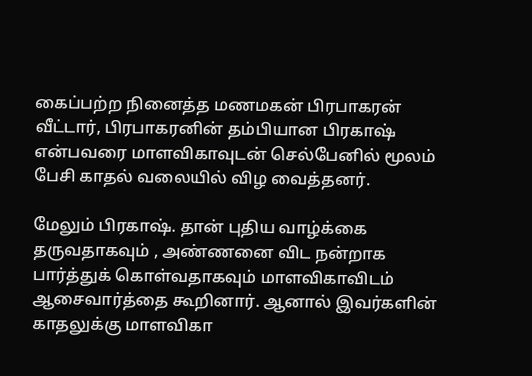கைப்பற்ற நினைத்த மணமகன் பிரபாகரன் வீட்டார், பிரபாகரனின் தம்பியான பிரகாஷ் என்பவரை மாளவிகாவுடன் செல்பேனில் மூலம் பேசி காதல் வலையில் விழ வைத்தனர்.

மேலும் பிரகாஷ். தான் புதிய வாழ்க்கை தருவதாகவும் , அண்ணனை விட நன்றாக பார்த்துக் கொள்வதாகவும் மாளவிகாவிடம் ஆசைவார்த்தை கூறினார். ஆனால் இவர்களின் காதலுக்கு மாளவிகா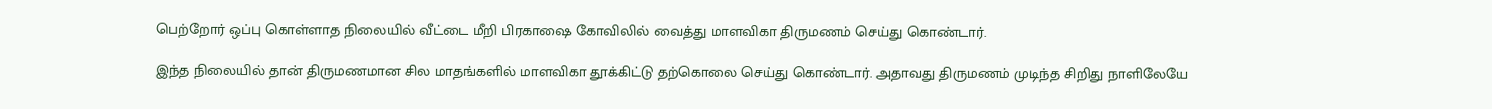பெற்றோர் ஒப்பு கொள்ளாத நிலையில் வீட்டை மீறி பிரகாஷை கோவிலில் வைத்து மாளவிகா திருமணம் செய்து கொண்டார்.

இந்த நிலையில் தான் திருமணமான சில மாதங்களில் மாளவிகா தூக்கிட்டு தற்கொலை செய்து கொண்டார். அதாவது திருமணம் முடிந்த சிறிது நாளிலேயே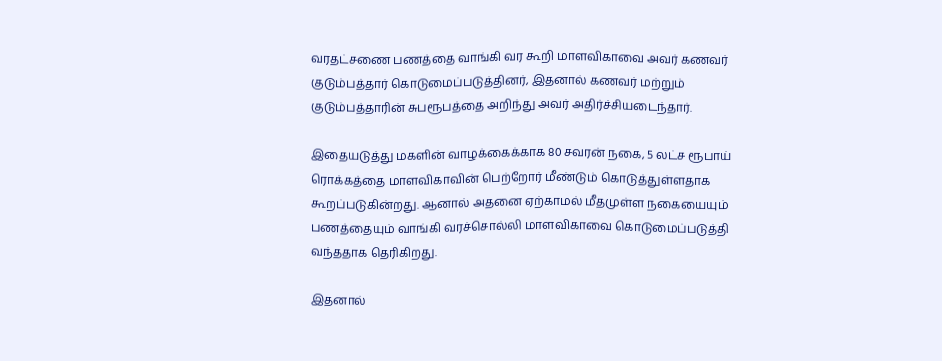வரதட்சணை பணத்தை வாங்கி வர கூறி மாளவிகாவை அவர் கணவர் குடும்பத்தார் கொடுமைப்படுத்தினர், இதனால் கணவர் மற்றும் குடும்பத்தாரின் சுபரூபத்தை அறிந்து அவர் அதிர்ச்சியடைந்தார்.

இதையடுத்து மகளின் வாழக்கைக்காக 80 சவரன் நகை, 5 லட்ச ரூபாய் ரொக்கத்தை மாளவிகாவின் பெற்றோர் மீண்டும் கொடுத்துள்ளதாக கூறப்படுகின்றது. ஆனால் அதனை ஏற்காமல் மீதமுள்ள நகையையும் பணத்தையும் வாங்கி வரச்சொல்லி மாளவிகாவை கொடுமைப்படுத்தி வந்ததாக தெரிகிறது.

இதனால்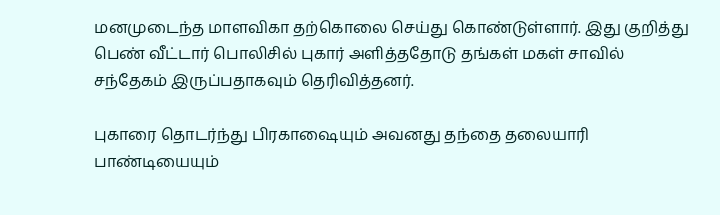மனமுடைந்த மாளவிகா தற்கொலை செய்து கொண்டுள்ளார். இது குறித்து பெண் வீட்டார் பொலிசில் புகார் அளித்ததோடு தங்கள் மகள் சாவில் சந்தேகம் இருப்பதாகவும் தெரிவித்தனர்.

புகாரை தொடர்ந்து பிரகாஷையும் அவனது தந்தை தலையாரி பாண்டியையும்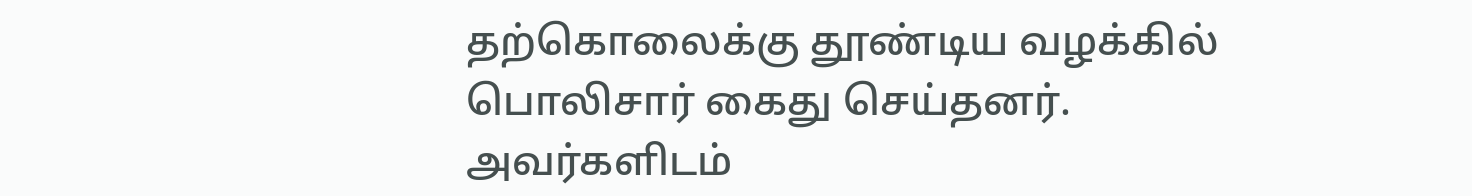தற்கொலைக்கு தூண்டிய வழக்கில் பொலிசார் கைது செய்தனர். அவர்களிடம்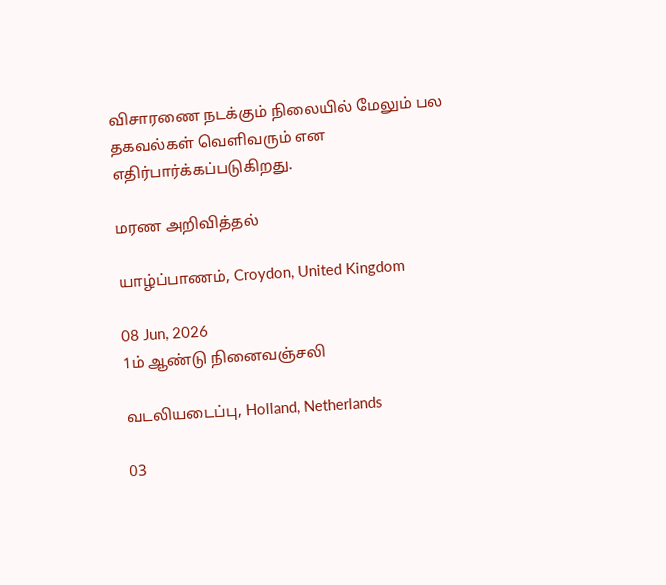விசாரணை நடக்கும் நிலையில் மேலும் பல தகவல்கள் வெளிவரும் என எதிர்பார்க்கப்படுகிறது.

மரண அறிவித்தல்

யாழ்ப்பாணம், Croydon, United Kingdom

08 Jun, 2026
1ம் ஆண்டு நினைவஞ்சலி

வடலியடைப்பு, Holland, Netherlands

03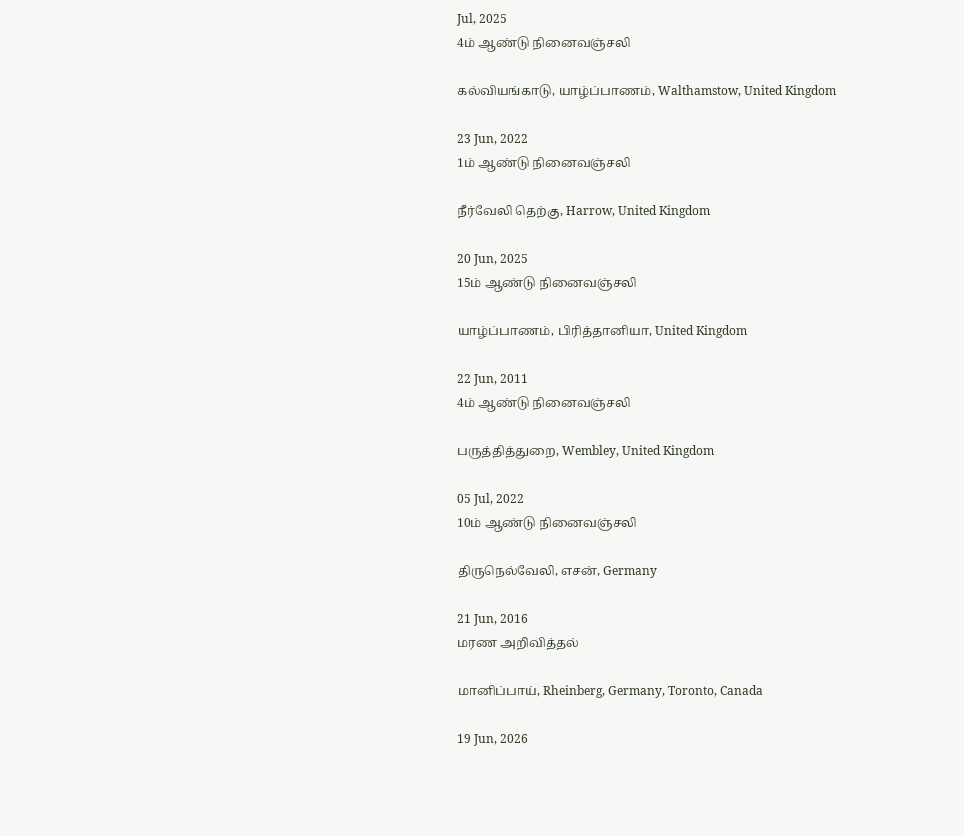Jul, 2025
4ம் ஆண்டு நினைவஞ்சலி

கல்வியங்காடு, யாழ்ப்பாணம், Walthamstow, United Kingdom

23 Jun, 2022
1ம் ஆண்டு நினைவஞ்சலி

நீர்வேலி தெற்கு, Harrow, United Kingdom

20 Jun, 2025
15ம் ஆண்டு நினைவஞ்சலி

யாழ்ப்பாணம், பிரித்தானியா, United Kingdom

22 Jun, 2011
4ம் ஆண்டு நினைவஞ்சலி

பருத்தித்துறை, Wembley, United Kingdom

05 Jul, 2022
10ம் ஆண்டு நினைவஞ்சலி

திருநெல்வேலி, எசன், Germany

21 Jun, 2016
மரண அறிவித்தல்

மானிப்பாய், Rheinberg, Germany, Toronto, Canada

19 Jun, 2026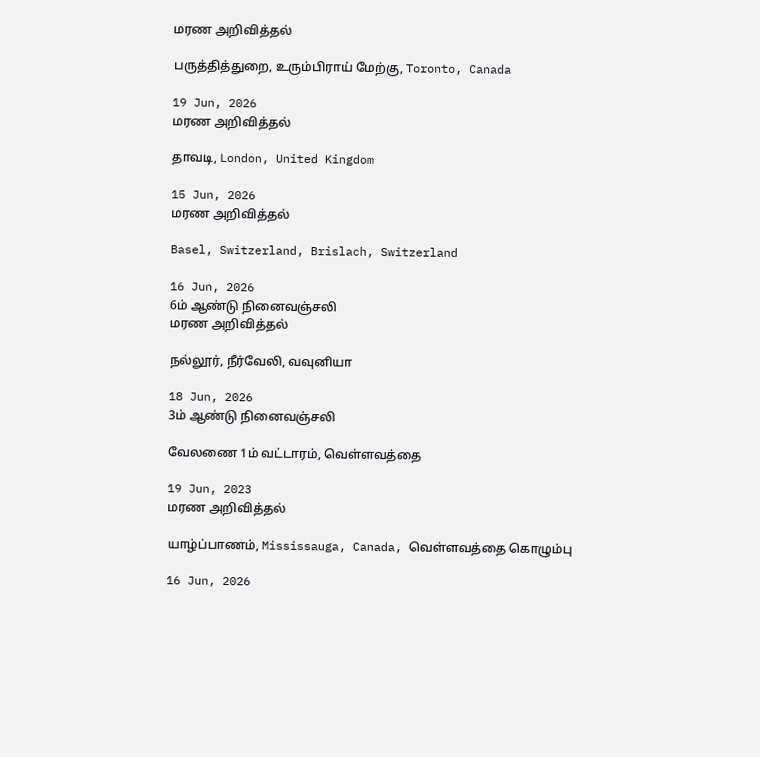மரண அறிவித்தல்

பருத்தித்துறை, உரும்பிராய் மேற்கு, Toronto, Canada

19 Jun, 2026
மரண அறிவித்தல்

தாவடி, London, United Kingdom

15 Jun, 2026
மரண அறிவித்தல்

Basel, Switzerland, Brislach, Switzerland

16 Jun, 2026
6ம் ஆண்டு நினைவஞ்சலி
மரண அறிவித்தல்

நல்லூர், நீர்வேலி, வவுனியா

18 Jun, 2026
3ம் ஆண்டு நினைவஞ்சலி

வேலணை 1ம் வட்டாரம், வெள்ளவத்தை

19 Jun, 2023
மரண அறிவித்தல்

யாழ்ப்பாணம், Mississauga, Canada, வெள்ளவத்தை கொழும்பு

16 Jun, 2026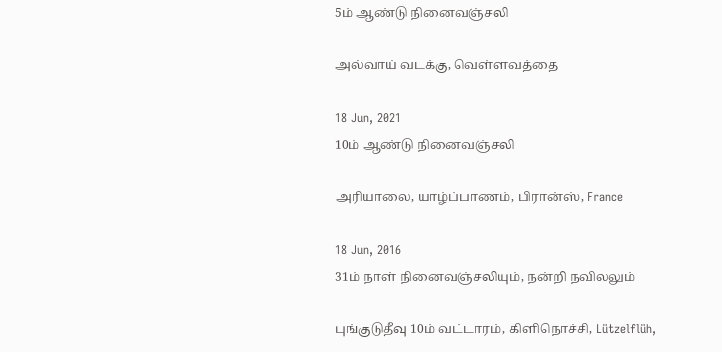5ம் ஆண்டு நினைவஞ்சலி

அல்வாய் வடக்கு, வெள்ளவத்தை

18 Jun, 2021
10ம் ஆண்டு நினைவஞ்சலி

அரியாலை, யாழ்ப்பாணம், பிரான்ஸ், France

18 Jun, 2016
31ம் நாள் நினைவஞ்சலியும், நன்றி நவிலலும்

புங்குடுதீவு 10ம் வட்டாரம், கிளிநொச்சி, Lützelflüh,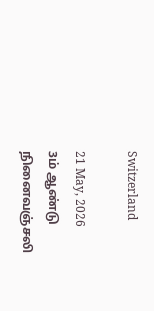Switzerland

21 May, 2026
3ம் ஆண்டு நினைவஞ்சலி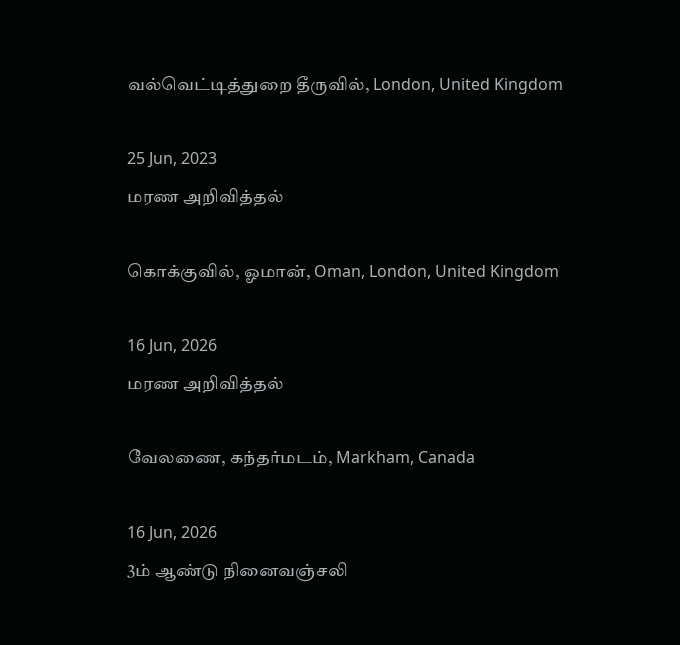வல்வெட்டித்துறை தீருவில், London, United Kingdom

25 Jun, 2023
மரண அறிவித்தல்

கொக்குவில், ஓமான், Oman, London, United Kingdom

16 Jun, 2026
மரண அறிவித்தல்

வேலணை, கந்தர்மடம், Markham, Canada

16 Jun, 2026
3ம் ஆண்டு நினைவஞ்சலி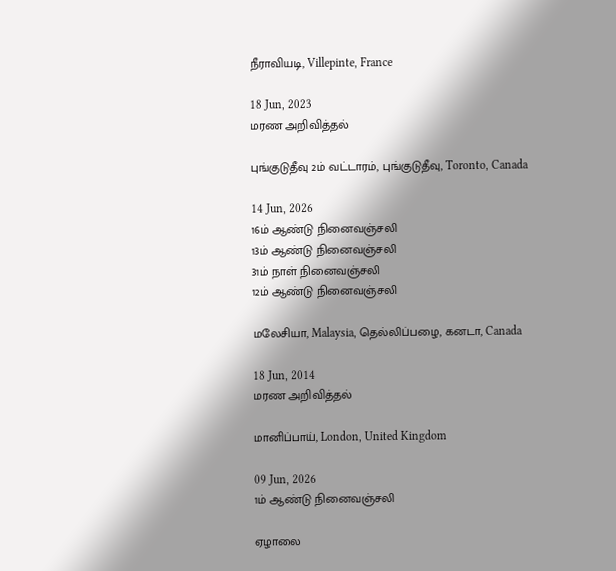நீராவியடி, Villepinte, France

18 Jun, 2023
மரண அறிவித்தல்

புங்குடுதீவு 2ம் வட்டாரம், புங்குடுதீவு, Toronto, Canada

14 Jun, 2026
16ம் ஆண்டு நினைவஞ்சலி
13ம் ஆண்டு நினைவஞ்சலி
31ம் நாள் நினைவஞ்சலி
12ம் ஆண்டு நினைவஞ்சலி

மலேசியா, Malaysia, தெல்லிப்பழை, கனடா, Canada

18 Jun, 2014
மரண அறிவித்தல்

மானிப்பாய், London, United Kingdom

09 Jun, 2026
1ம் ஆண்டு நினைவஞ்சலி

ஏழாலை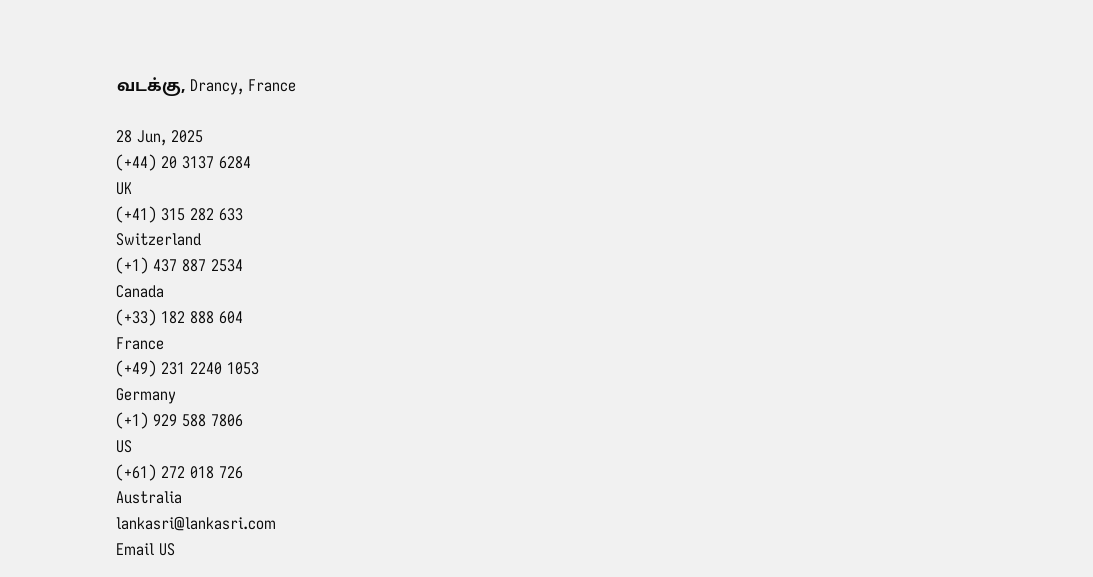வடக்கு, Drancy, France

28 Jun, 2025
(+44) 20 3137 6284
UK
(+41) 315 282 633
Switzerland
(+1) 437 887 2534
Canada
(+33) 182 888 604
France
(+49) 231 2240 1053
Germany
(+1) 929 588 7806
US
(+61) 272 018 726
Australia
lankasri@lankasri.com
Email US